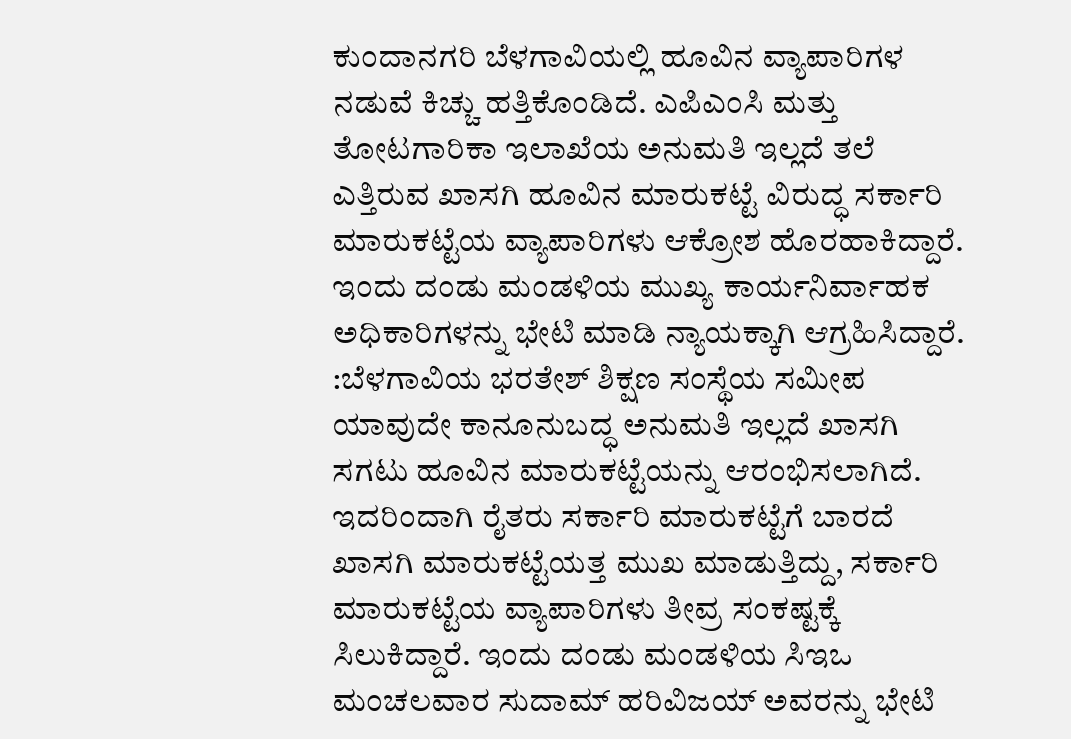ಕುಂದಾನಗರಿ ಬೆಳಗಾವಿಯಲ್ಲಿ ಹೂವಿನ ವ್ಯಾಪಾರಿಗಳ ನಡುವೆ ಕಿಚ್ಚು ಹತ್ತಿಕೊಂಡಿದೆ. ಎಪಿಎಂಸಿ ಮತ್ತು ತೋಟಗಾರಿಕಾ ಇಲಾಖೆಯ ಅನುಮತಿ ಇಲ್ಲದೆ ತಲೆ ಎತ್ತಿರುವ ಖಾಸಗಿ ಹೂವಿನ ಮಾರುಕಟ್ಟೆ ವಿರುದ್ಧ ಸರ್ಕಾರಿ ಮಾರುಕಟ್ಟೆಯ ವ್ಯಾಪಾರಿಗಳು ಆಕ್ರೋಶ ಹೊರಹಾಕಿದ್ದಾರೆ. ಇಂದು ದಂಡು ಮಂಡಳಿಯ ಮುಖ್ಯ ಕಾರ್ಯನಿರ್ವಾಹಕ ಅಧಿಕಾರಿಗಳನ್ನು ಭೇಟಿ ಮಾಡಿ ನ್ಯಾಯಕ್ಕಾಗಿ ಆಗ್ರಹಿಸಿದ್ದಾರೆ.
:ಬೆಳಗಾವಿಯ ಭರತೇಶ್ ಶಿಕ್ಷಣ ಸಂಸ್ಥೆಯ ಸಮೀಪ ಯಾವುದೇ ಕಾನೂನುಬದ್ಧ ಅನುಮತಿ ಇಲ್ಲದೆ ಖಾಸಗಿ ಸಗಟು ಹೂವಿನ ಮಾರುಕಟ್ಟೆಯನ್ನು ಆರಂಭಿಸಲಾಗಿದೆ. ಇದರಿಂದಾಗಿ ರೈತರು ಸರ್ಕಾರಿ ಮಾರುಕಟ್ಟೆಗೆ ಬಾರದೆ ಖಾಸಗಿ ಮಾರುಕಟ್ಟೆಯತ್ತ ಮುಖ ಮಾಡುತ್ತಿದ್ದು, ಸರ್ಕಾರಿ ಮಾರುಕಟ್ಟೆಯ ವ್ಯಾಪಾರಿಗಳು ತೀವ್ರ ಸಂಕಷ್ಟಕ್ಕೆ ಸಿಲುಕಿದ್ದಾರೆ. ಇಂದು ದಂಡು ಮಂಡಳಿಯ ಸಿಇಒ ಮಂಚಲವಾರ ಸುದಾಮ್ ಹರಿವಿಜಯ್ ಅವರನ್ನು ಭೇಟಿ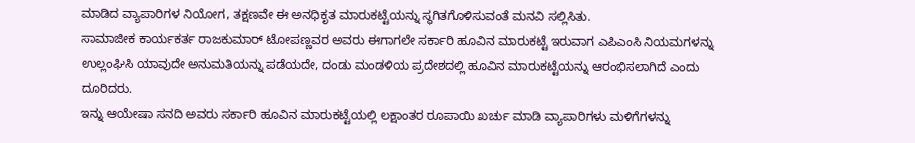ಮಾಡಿದ ವ್ಯಾಪಾರಿಗಳ ನಿಯೋಗ, ತಕ್ಷಣವೇ ಈ ಅನಧಿಕೃತ ಮಾರುಕಟ್ಟೆಯನ್ನು ಸ್ಥಗಿತಗೊಳಿಸುವಂತೆ ಮನವಿ ಸಲ್ಲಿಸಿತು.
ಸಾಮಾಜೀಕ ಕಾರ್ಯಕರ್ತ ರಾಜಕುಮಾರ್ ಟೋಪಣ್ಣವರ ಅವರು ಈಗಾಗಲೇ ಸರ್ಕಾರಿ ಹೂವಿನ ಮಾರುಕಟ್ಟೆ ಇರುವಾಗ ಎಪಿಎಂಸಿ ನಿಯಮಗಳನ್ನು ಉಲ್ಲಂಘಿಸಿ ಯಾವುದೇ ಅನುಮತಿಯನ್ನು ಪಡೆಯದೇ, ದಂಡು ಮಂಡಳಿಯ ಪ್ರದೇಶದಲ್ಲಿ ಹೂವಿನ ಮಾರುಕಟ್ಟೆಯನ್ನು ಆರಂಭಿಸಲಾಗಿದೆ ಎಂದು ದೂರಿದರು.
ಇನ್ನು ಆಯೇಷಾ ಸನದಿ ಅವರು ಸರ್ಕಾರಿ ಹೂವಿನ ಮಾರುಕಟ್ಟೆಯಲ್ಲಿ ಲಕ್ಷಾಂತರ ರೂಪಾಯಿ ಖರ್ಚು ಮಾಡಿ ವ್ಯಾಪಾರಿಗಳು ಮಳಿಗೆಗಳನ್ನು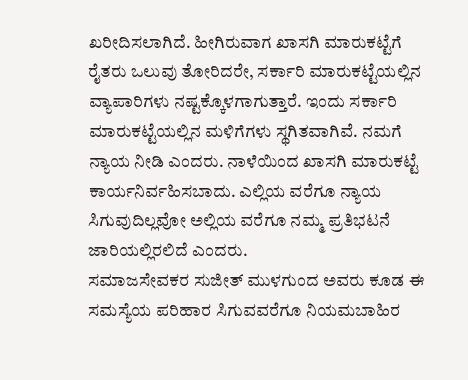ಖರೀದಿಸಲಾಗಿದೆ. ಹೀಗಿರುವಾಗ ಖಾಸಗಿ ಮಾರುಕಟ್ಟೆಗೆ ರೈತರು ಒಲುವು ತೋರಿದರೇ, ಸರ್ಕಾರಿ ಮಾರುಕಟ್ಟೆಯಲ್ಲಿನ ವ್ಯಾಪಾರಿಗಳು ನಷ್ಟಕ್ಕೊಳಗಾಗುತ್ತಾರೆ. ಇಂದು ಸರ್ಕಾರಿ ಮಾರುಕಟ್ಟೆಯಲ್ಲಿನ ಮಳಿಗೆಗಳು ಸ್ಥಗಿತವಾಗಿವೆ. ನಮಗೆ ನ್ಯಾಯ ನೀಡಿ ಎಂದರು. ನಾಳೆಯಿಂದ ಖಾಸಗಿ ಮಾರುಕಟ್ಟೆ ಕಾರ್ಯನಿರ್ವಹಿಸಬಾದು. ಎಲ್ಲಿಯ ವರೆಗೂ ನ್ಯಾಯ ಸಿಗುವುದಿಲ್ಲವೋ ಅಲ್ಲಿಯ ವರೆಗೂ ನಮ್ಮ ಪ್ರತಿಭಟನೆ ಜಾರಿಯಲ್ಲಿರಲಿದೆ ಎಂದರು.
ಸಮಾಜಸೇವಕರ ಸುಜೀತ್ ಮುಳಗುಂದ ಅವರು ಕೂಡ ಈ ಸಮಸ್ಯೆಯ ಪರಿಹಾರ ಸಿಗುವವರೆಗೂ ನಿಯಮಬಾಹಿರ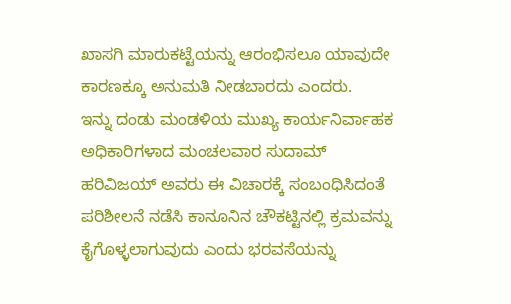ಖಾಸಗಿ ಮಾರುಕಟ್ಟೆಯನ್ನು ಆರಂಭಿಸಲೂ ಯಾವುದೇ ಕಾರಣಕ್ಕೂ ಅನುಮತಿ ನೀಡಬಾರದು ಎಂದರು.
ಇನ್ನು ದಂಡು ಮಂಡಳಿಯ ಮುಖ್ಯ ಕಾರ್ಯನಿರ್ವಾಹಕ ಅಧಿಕಾರಿಗಳಾದ ಮಂಚಲವಾರ ಸುದಾಮ್ ಹರಿವಿಜಯ್ ಅವರು ಈ ವಿಚಾರಕ್ಕೆ ಸಂಬಂಧಿಸಿದಂತೆ ಪರಿಶೀಲನೆ ನಡೆಸಿ ಕಾನೂನಿನ ಚೌಕಟ್ಟಿನಲ್ಲಿ ಕ್ರಮವನ್ನು ಕೈಗೊಳ್ಳಲಾಗುವುದು ಎಂದು ಭರವಸೆಯನ್ನು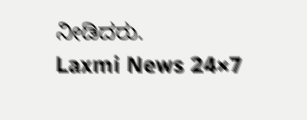ನೀಡಿದರು.
Laxmi News 24×7